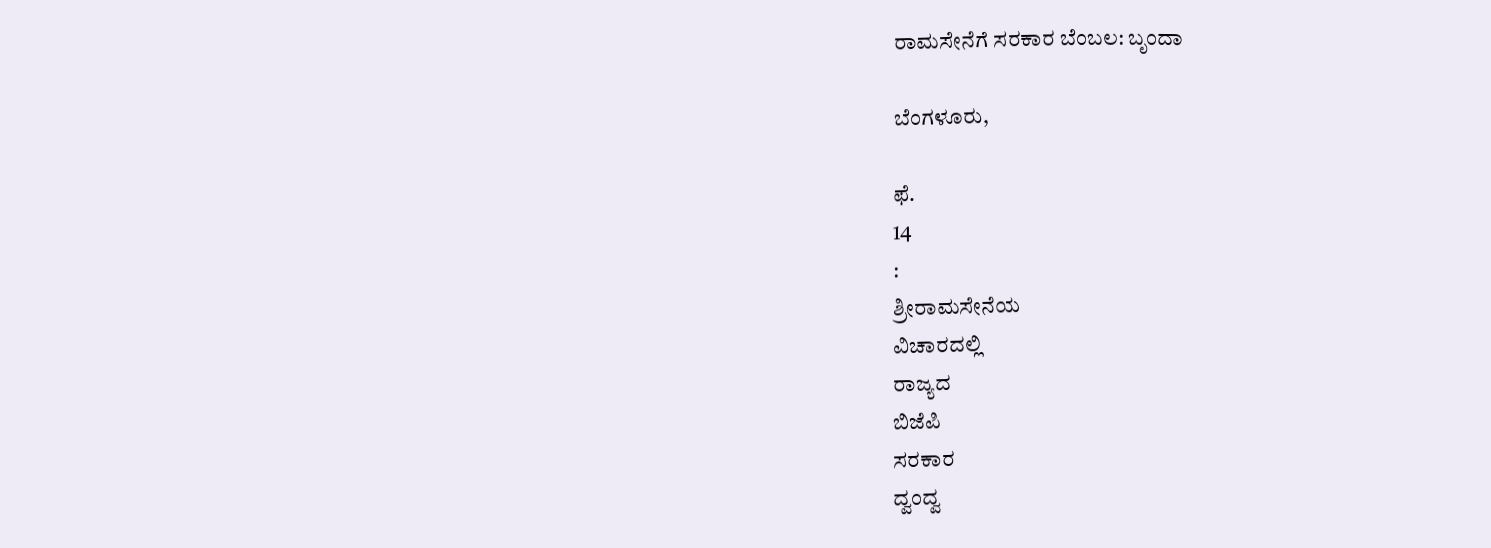ರಾಮಸೇನೆಗೆ ಸರಕಾರ ಬೆಂಬಲ: ಬೃಂದಾ

ಬೆಂಗಳೂರು,

ಫೆ.
14
:
ಶ್ರೀರಾಮಸೇನೆಯ
ವಿಚಾರದಲ್ಲಿ
ರಾಜ್ಯದ
ಬಿಜೆಪಿ
ಸರಕಾರ
ದ್ವಂದ್ವ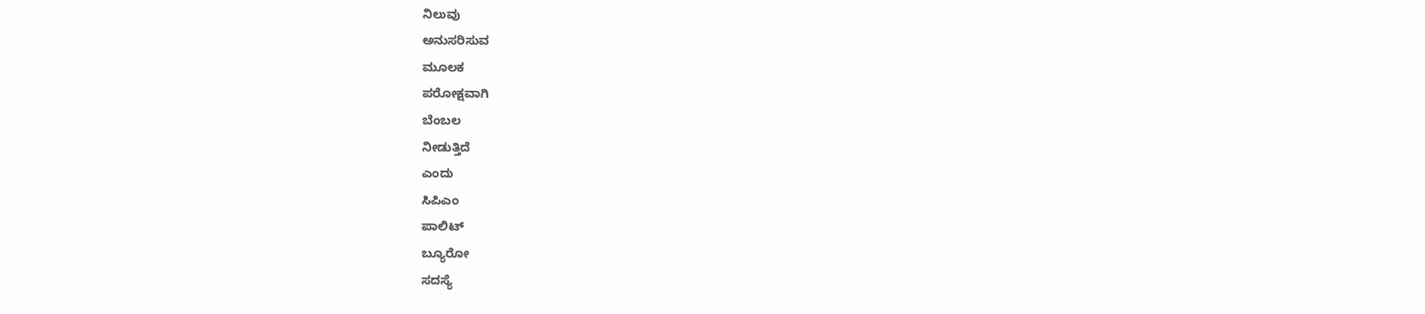ನಿಲುವು
ಅನುಸರಿಸುವ
ಮೂಲಕ
ಪರೋಕ್ಷವಾಗಿ
ಬೆಂಬಲ
ನೀಡುತ್ತಿದೆ
ಎಂದು
ಸಿಪಿಎಂ
ಪಾಲಿಟ್
ಬ್ಯೂರೋ
ಸದಸ್ಯೆ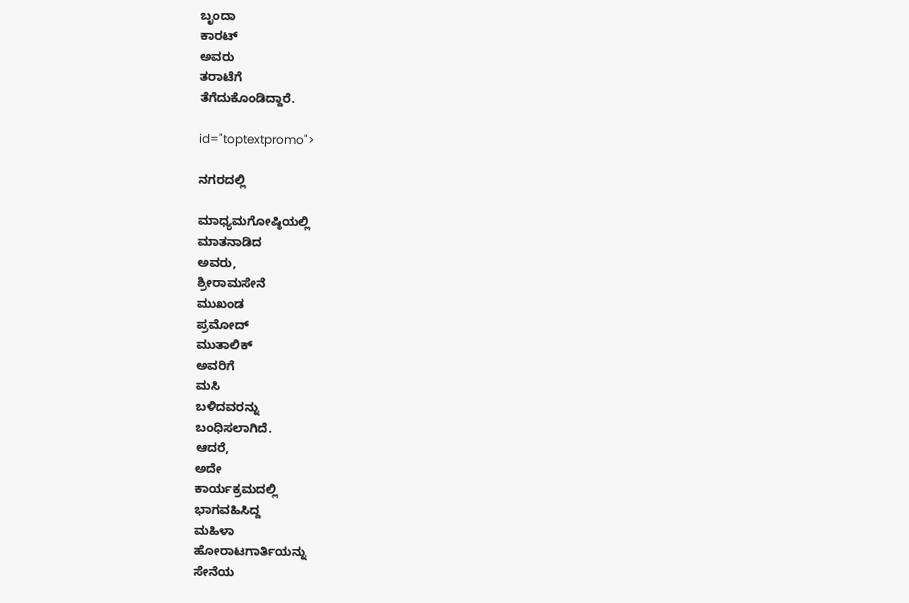ಬೃಂದಾ
ಕಾರಟ್
ಅವರು
ತರಾಟೆಗೆ
ತೆಗೆದುಕೊಂಡಿದ್ದಾರೆ.

id="toptextpromo">

ನಗರದಲ್ಲಿ

ಮಾಧ್ಯಮಗೋಷ್ಠಿಯಲ್ಲಿ
ಮಾತನಾಡಿದ
ಅವರು,
ಶ್ರೀರಾಮಸೇನೆ
ಮುಖಂಡ
ಪ್ರಮೋದ್
ಮುತಾಲಿಕ್
ಅವರಿಗೆ
ಮಸಿ
ಬಳಿದವರನ್ನು
ಬಂಧಿಸಲಾಗಿದೆ.
ಆದರೆ,
ಅದೇ
ಕಾರ್ಯಕ್ರಮದಲ್ಲಿ
ಭಾಗವಹಿಸಿದ್ದ
ಮಹಿಳಾ
ಹೋರಾಟಗಾರ್ತಿಯನ್ನು
ಸೇನೆಯ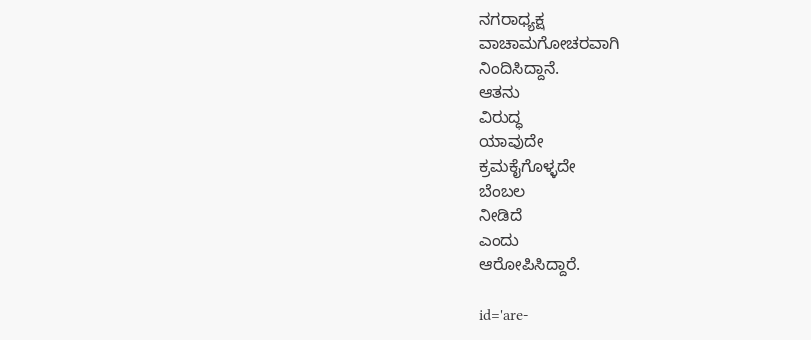ನಗರಾಧ್ಯಕ್ಷ
ವಾಚಾಮಗೋಚರವಾಗಿ
ನಿಂದಿಸಿದ್ದಾನೆ.
ಆತನು
ವಿರುದ್ಧ
ಯಾವುದೇ
ಕ್ರಮಕೈಗೊಳ್ಳದೇ
ಬೆಂಬಲ
ನೀಡಿದೆ
ಎಂದು
ಆರೋಪಿಸಿದ್ದಾರೆ.

id='are-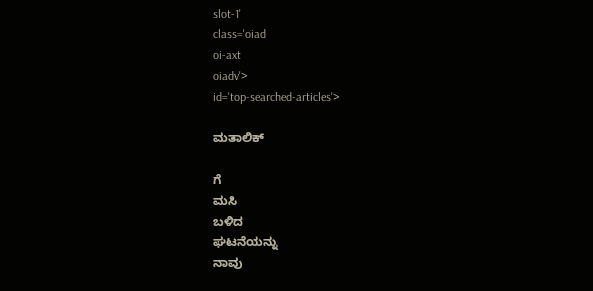slot-1'
class='oiad
oi-axt
oiadv'>
id='top-searched-articles'>

ಮತಾಲಿಕ್

ಗೆ
ಮಸಿ
ಬಳಿದ
ಘಟನೆಯನ್ನು
ನಾವು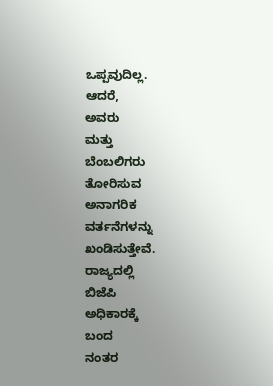ಒಪ್ಪವುದಿಲ್ಲ.
ಆದರೆ,
ಅವರು
ಮತ್ತು
ಬೆಂಬಲಿಗರು
ತೋರಿಸುವ
ಅನಾಗರಿಕ
ವರ್ತನೆಗಳನ್ನು
ಖಂಡಿಸುತ್ತೇವೆ.
ರಾಜ್ಯದಲ್ಲಿ
ಬಿಜೆಪಿ
ಅಧಿಕಾರಕ್ಕೆ
ಬಂದ
ನಂತರ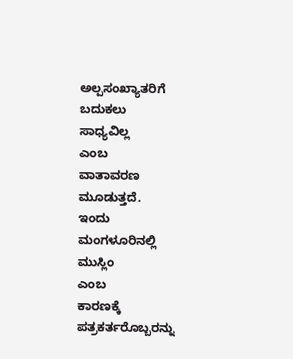ಅಲ್ಪಸಂಖ್ಯಾತರಿಗೆ
ಬದುಕಲು
ಸಾಧ್ಯವಿಲ್ಲ
ಎಂಬ
ವಾತಾವರಣ
ಮೂಡುತ್ತದೆ.
ಇಂದು
ಮಂಗಳೂರಿನಲ್ಲಿ
ಮುಸ್ಲಿಂ
ಎಂಬ
ಕಾರಣಕ್ಕೆ
ಪತ್ರಕರ್ತರೊಬ್ಬರನ್ನು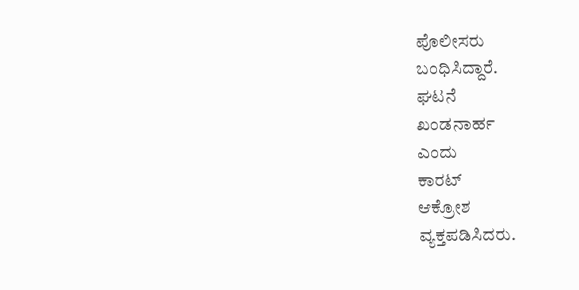ಪೊಲೀಸರು
ಬಂಧಿಸಿದ್ದಾರೆ.
ಘಟನೆ
ಖಂಡನಾರ್ಹ
ಎಂದು
ಕಾರಟ್
ಆಕ್ರೋಶ
ವ್ಯಕ್ತಪಡಿಸಿದರು.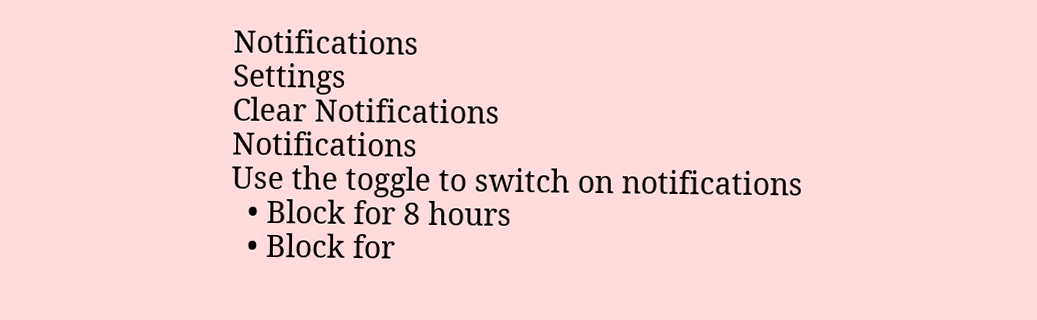Notifications
Settings
Clear Notifications
Notifications
Use the toggle to switch on notifications
  • Block for 8 hours
  • Block for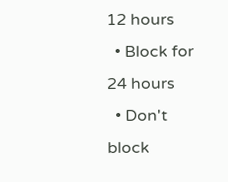12 hours
  • Block for 24 hours
  • Don't block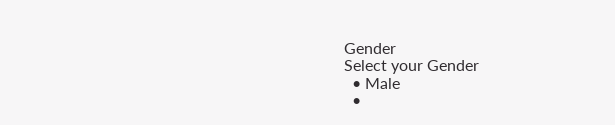Gender
Select your Gender
  • Male
  •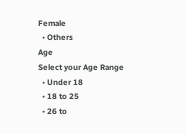Female
  • Others
Age
Select your Age Range
  • Under 18
  • 18 to 25
  • 26 to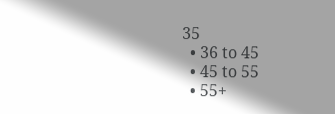35
  • 36 to 45
  • 45 to 55
  • 55+